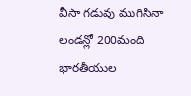వీసా గడువు ముగిసినా లండన్లో 200మంది భారతీయుల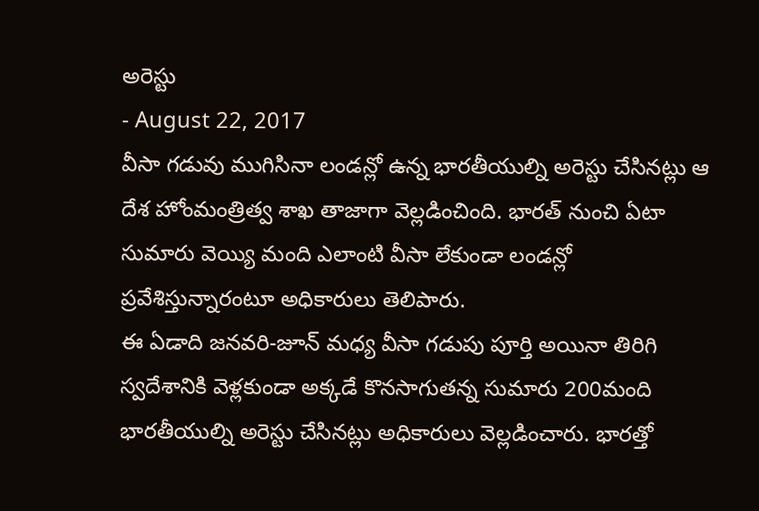అరెస్టు
- August 22, 2017
వీసా గడువు ముగిసినా లండన్లో ఉన్న భారతీయుల్ని అరెస్టు చేసినట్లు ఆ దేశ హోంమంత్రిత్వ శాఖ తాజాగా వెల్లడించింది. భారత్ నుంచి ఏటా సుమారు వెయ్యి మంది ఎలాంటి వీసా లేకుండా లండన్లో ప్రవేశిస్తున్నారంటూ అధికారులు తెలిపారు.
ఈ ఏడాది జనవరి-జూన్ మధ్య వీసా గడుపు పూర్తి అయినా తిరిగి స్వదేశానికి వెళ్లకుండా అక్కడే కొనసాగుతన్న సుమారు 200మంది భారతీయుల్ని అరెస్టు చేసినట్లు అధికారులు వెల్లడించారు. భారత్తో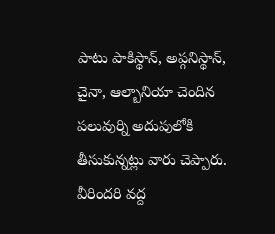పాటు పాకిస్థాన్, అప్గనిస్థాన్, చైనా, ఆల్బానియా చెందిన పలువుర్ని అదుపులోకి తీసుకున్నట్లు వారు చెప్పారు. వీరిందరి వద్ద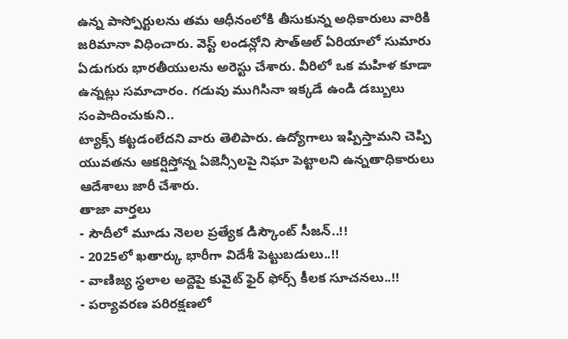ఉన్న పాస్పోర్టులను తమ ఆధీనంలోకి తీసుకున్న అధికారులు వారికి జరిమానా విధించారు. వెస్ట్ లండన్లోని సౌత్ఆల్ ఏరియాలో సుమారు ఏడుగురు భారతీయులను అరెస్టు చేశారు. వీరిలో ఒక మహిళ కూడా ఉన్నట్లు సమాచారం. గడువు ముగిసినా ఇక్కడే ఉండి డబ్బులు సంపాదించుకుని..
ట్యాక్స్ కట్టడంలేదని వారు తెలిపారు. ఉద్యోగాలు ఇప్పిస్తామని చెప్పి యువతను ఆకర్షిస్తోన్న ఏజెన్సీలపై నిఘా పెట్టాలని ఉన్నతాధికారులు ఆదేశాలు జారీ చేశారు.
తాజా వార్తలు
- సౌదీలో మూడు నెలల ప్రత్యేక డిస్కౌంట్ సీజన్..!!
- 2025లో ఖతార్కు భారీగా విదేశీ పెట్టుబడులు..!!
- వాణిజ్య స్థలాల అద్దెపై కువైట్ ఫైర్ ఫోర్స్ కీలక సూచనలు..!!
- పర్యావరణ పరిరక్షణలో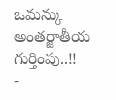ఒమన్కు అంతర్జాతీయ గుర్తింపు..!!
-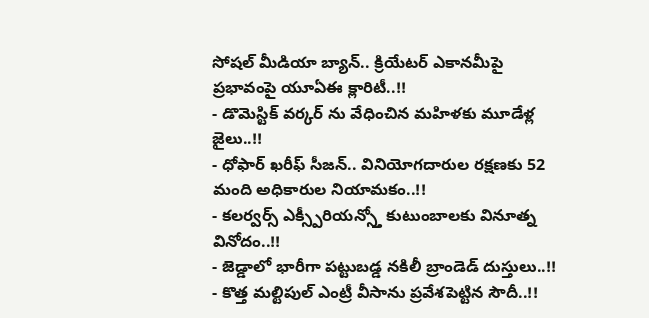సోషల్ మీడియా బ్యాన్.. క్రియేటర్ ఎకానమీపై ప్రభావంపై యూఏఈ క్లారిటీ..!!
- డొమెస్టిక్ వర్కర్ ను వేధించిన మహిళకు మూడేళ్ల జైలు..!!
- ధోఫార్ ఖరీఫ్ సీజన్.. వినియోగదారుల రక్షణకు 52 మంది అధికారుల నియామకం..!!
- కలర్వర్స్ ఎక్స్పీరియన్స్తో కుటుంబాలకు వినూత్న వినోదం..!!
- జెడ్డాలో భారీగా పట్టుబడ్డ నకిలీ బ్రాండెడ్ దుస్తులు..!!
- కొత్త మల్టిపుల్ ఎంట్రీ వీసాను ప్రవేశపెట్టిన సౌదీ..!!